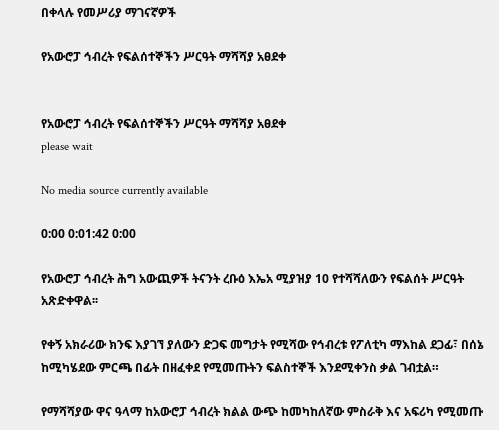በቀላሉ የመሥሪያ ማገናኛዎች

የአውሮፓ ኅብረት የፍልሰተኞችን ሥርዓት ማሻሻያ አፀደቀ


የአውሮፓ ኅብረት የፍልሰተኞችን ሥርዓት ማሻሻያ አፀደቀ
please wait

No media source currently available

0:00 0:01:42 0:00

የአውሮፓ ኅብረት ሕግ አውጪዎች ትናንት ረቡዕ እኤአ ሚያዝያ 10 የተሻሻለውን የፍልሰት ሥርዓት አጽድቀዋል፡፡

የቀኝ አክራሪው ክንፍ እያገኘ ያለውን ድጋፍ መግታት የሚሻው የኅብረቱ የፖለቲካ ማእከል ደጋፊ፣ በሰኔ ከሚካሄደው ምርጫ በፊት በዘፈቀደ የሚመጡትን ፍልስተኞች እንደሚቀንስ ቃል ገብቷል።

የማሻሻያው ዋና ዓላማ ከአውሮፓ ኅብረት ክልል ውጭ ከመካከለኛው ምስራቅ እና አፍሪካ የሚመጡ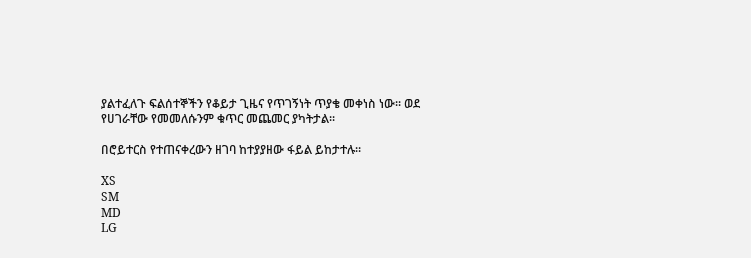ያልተፈለጉ ፍልሰተኞችን የቆይታ ጊዜና የጥገኝነት ጥያቄ መቀነስ ነው፡፡ ወደ የሀገራቸው የመመለሱንም ቁጥር መጨመር ያካትታል፡፡

በሮይተርስ የተጠናቀረውን ዘገባ ከተያያዘው ፋይል ይከታተሉ።

XS
SM
MD
LG